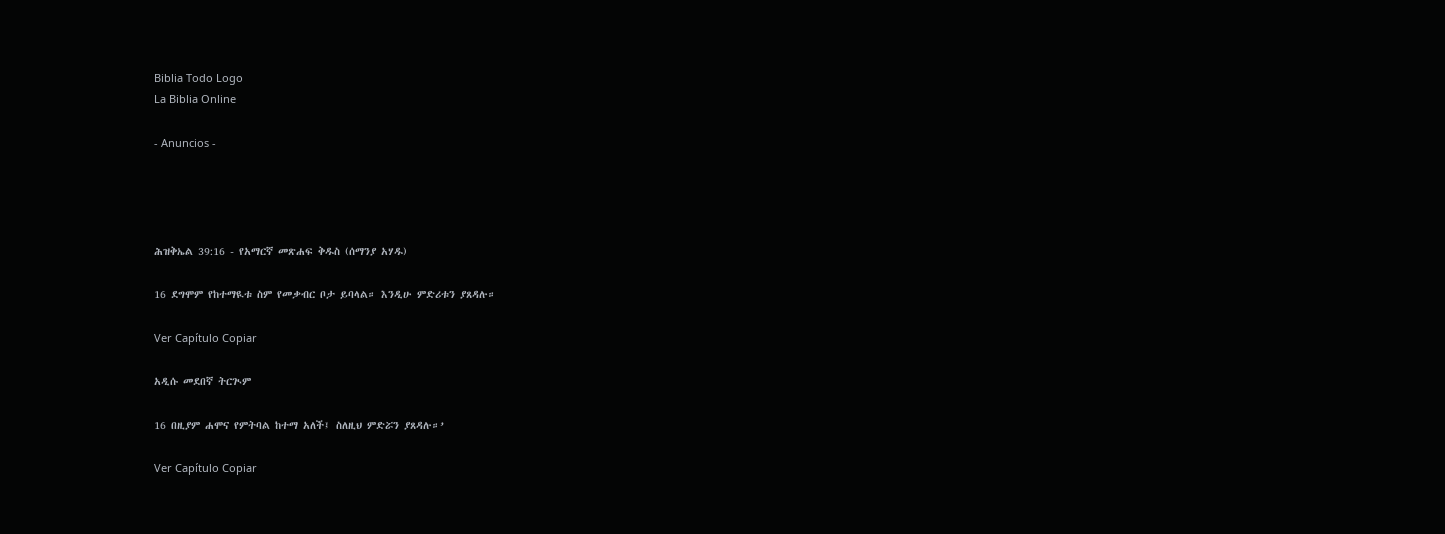Biblia Todo Logo
La Biblia Online

- Anuncios -




ሕዝቅኤል 39:16 - የአማርኛ መጽሐፍ ቅዱስ (ሰማንያ አሃዱ)

16 ደግሞም የከተማዪቱ ስም የመቃብር ቦታ ይባላል። እንዲሁ ምድሪቱን ያጸዳሉ።

Ver Capítulo Copiar

አዲሱ መደበኛ ትርጒም

16 በዚያም ሐሞና የምትባል ከተማ አለች፤ ስለዚህ ምድሯን ያጸዳሉ።’

Ver Capítulo Copiar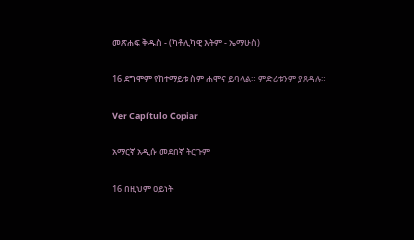መጽሐፍ ቅዱስ - (ካቶሊካዊ እትም - ኤማሁስ)

16 ደግሞም የከተማይቱ ስም ሐሞና ይባላል። ምድሪቱንም ያጸዳሉ።

Ver Capítulo Copiar

አማርኛ አዲሱ መደበኛ ትርጉም

16 በዚህም ዐይነት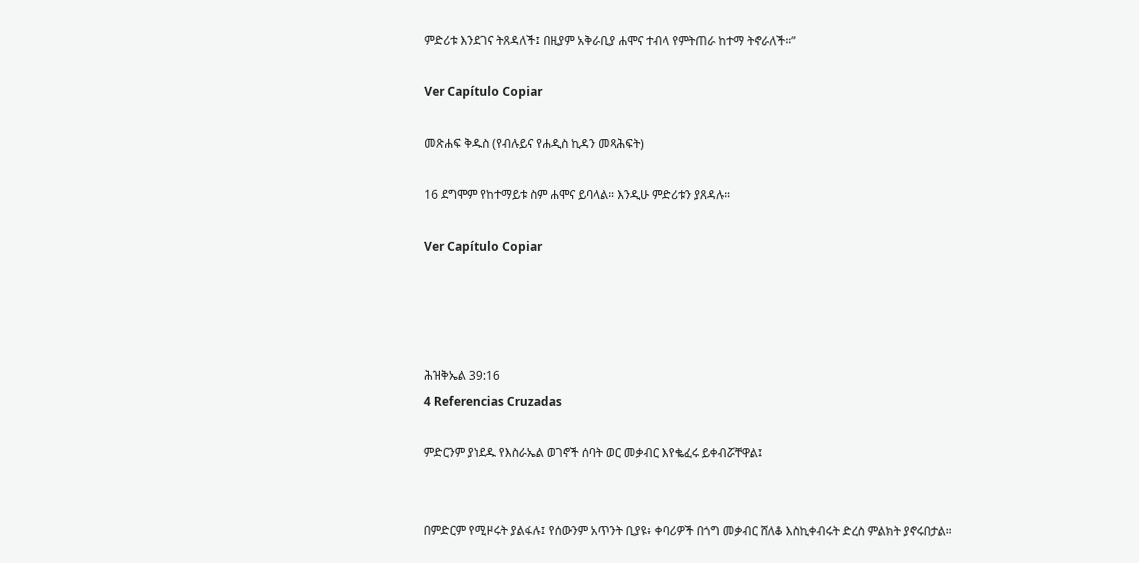ምድሪቱ እንደገና ትጸዳለች፤ በዚያም አቅራቢያ ሐሞና ተብላ የምትጠራ ከተማ ትኖራለች።”

Ver Capítulo Copiar

መጽሐፍ ቅዱስ (የብሉይና የሐዲስ ኪዳን መጻሕፍት)

16 ደግሞም የከተማይቱ ስም ሐሞና ይባላል። እንዲሁ ምድሪቱን ያጸዳሉ።

Ver Capítulo Copiar




ሕዝቅኤል 39:16
4 Referencias Cruzadas

ምድርንም ያነደዱ የእስራኤል ወገኖች ሰባት ወር መቃብር እየቈፈሩ ይቀብሯቸዋል፤


በምድርም የሚዞሩት ያልፋሉ፤ የሰውንም አጥንት ቢያዩ፥ ቀባሪዎች በጎግ መቃብር ሸለቆ እስኪቀብሩት ድረስ ምልክት ያኖሩበታል።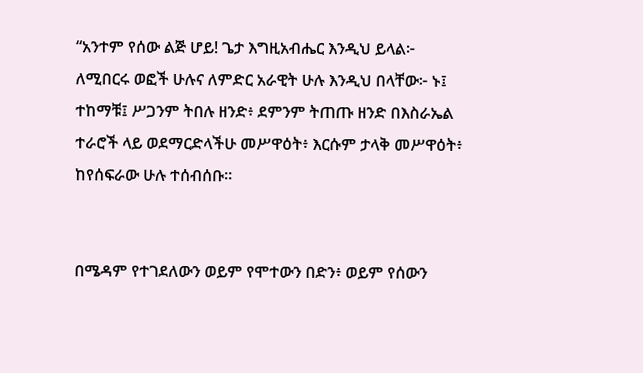“አንተም የሰው ልጅ ሆይ! ጌታ እግዚአብሔር እንዲህ ይላል፦ ለሚበርሩ ወፎች ሁሉና ለምድር አራዊት ሁሉ እንዲህ በላቸው፦ ኑ፤ ተከማቹ፤ ሥጋንም ትበሉ ዘንድ፥ ደምንም ትጠጡ ዘንድ በእስራኤል ተራሮች ላይ ወደማርድላችሁ መሥዋዕት፥ እርሱም ታላቅ መሥዋዕት፥ ከየሰፍራው ሁሉ ተሰብሰቡ።


በሜዳም የተገደለውን ወይም የሞተውን በድን፥ ወይም የሰውን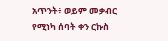አጥንት፥ ወይም መቃብር የሚነካ ሰባት ቀን ርኩስ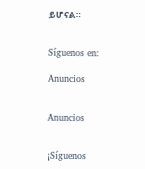ይሆናል።


Síguenos en:

Anuncios


Anuncios


¡Síguenos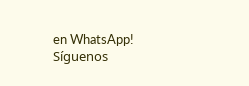en WhatsApp! Síguenos